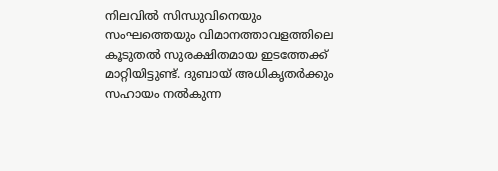നിലവിൽ സിന്ധുവിനെയും സംഘത്തെയും വിമാനത്താവളത്തിലെ കൂടുതൽ സുരക്ഷിതമായ ഇടത്തേക്ക് മാറ്റിയിട്ടുണ്ട്. ദുബായ് അധികൃതർക്കും സഹായം നൽകുന്ന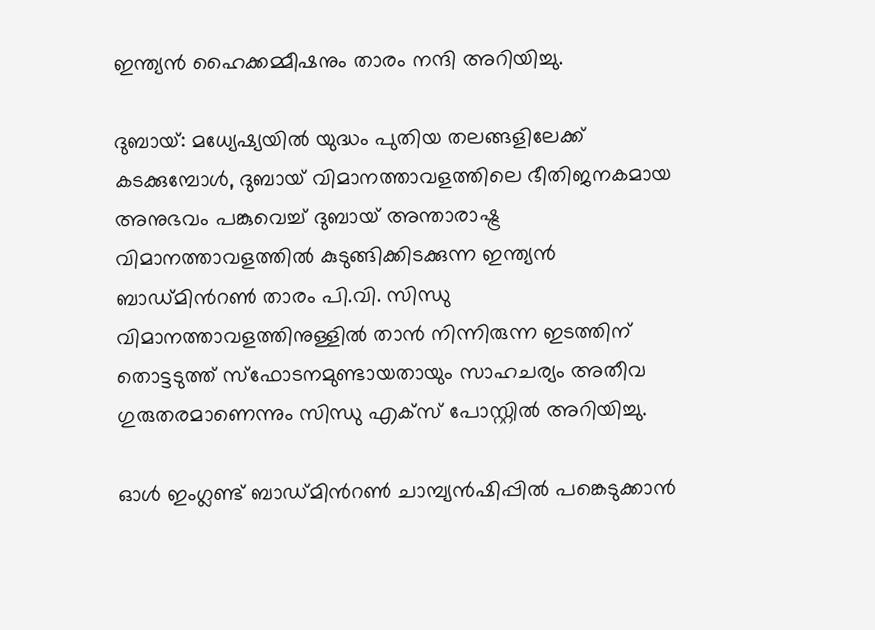ഇന്ത്യൻ ഹൈക്കമ്മീഷനും താരം നന്ദി അറിയിച്ചു.

ദുബായ്: മധ്യേഷ്യയില്‍ യുദ്ധം പുതിയ തലങ്ങളിലേക്ക് കടക്കുമ്പോൾ, ദുബായ് വിമാനത്താവളത്തിലെ ഭീതിജനകമായ അനുഭവം പങ്കുവെച്ച് ദുബായ് അന്താരാഷ്ട്ര വിമാനത്താവളത്തിൽ കുടുങ്ങിക്കിടക്കുന്ന ഇന്ത്യൻ ബാഡ്മിന്‍റൺ താരം പി.വി. സിന്ധു വിമാനത്താവളത്തിനുള്ളിൽ താൻ നിന്നിരുന്ന ഇടത്തിന് തൊട്ടടുത്ത് സ്ഫോടനമുണ്ടായതായും സാഹചര്യം അതീവ ഗുരുതരമാണെന്നും സിന്ധു എക്സ് പോസ്റ്റില്‍ അറിയിച്ചു.

ഓൾ ഇംഗ്ലണ്ട് ബാഡ്മിന്‍റൺ ചാമ്പ്യൻഷിപ്പിൽ പങ്കെടുക്കാൻ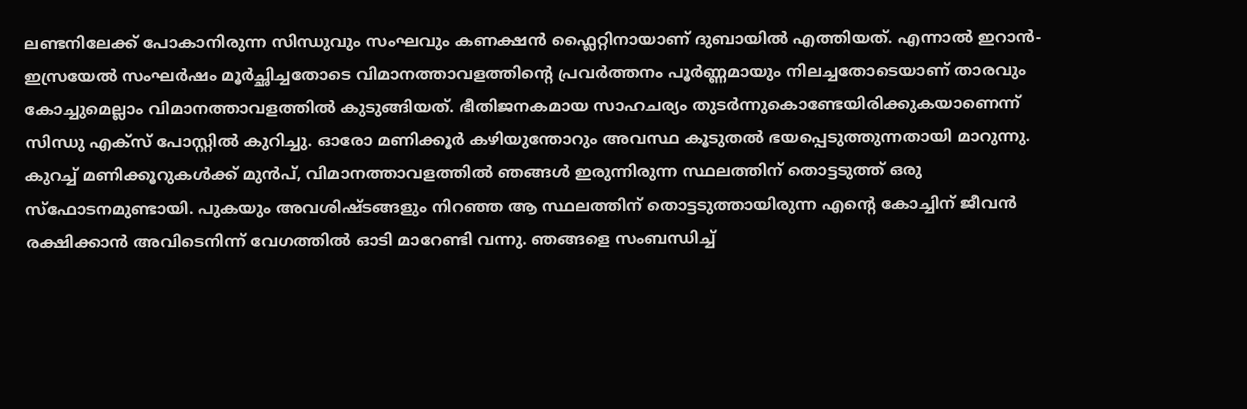ലണ്ടനിലേക്ക് പോകാനിരുന്ന സിന്ധുവും സംഘവും കണക്ഷൻ ഫ്ലൈറ്റിനായാണ് ദുബായിൽ എത്തിയത്. എന്നാൽ ഇറാൻ-ഇസ്രയേൽ സംഘർഷം മൂർച്ഛിച്ചതോടെ വിമാനത്താവളത്തിന്‍റെ പ്രവർത്തനം പൂർണ്ണമായും നിലച്ചതോടെയാണ് താരവും കോച്ചുമെല്ലാം വിമാനത്താവളത്തില്‍ കുടുങ്ങിയത്. ഭീതിജനകമായ സാഹചര്യം തുടർന്നുകൊണ്ടേയിരിക്കുകയാണെന്ന് സിന്ധു എക്സ് പോസ്റ്റില്‍ കുറിച്ചു. ഓരോ മണിക്കൂർ കഴിയുന്തോറും അവസ്ഥ കൂടുതൽ ഭയപ്പെടുത്തുന്നതായി മാറുന്നു. കുറച്ച് മണിക്കൂറുകൾക്ക് മുൻപ്, വിമാനത്താവളത്തിൽ ഞങ്ങൾ ഇരുന്നിരുന്ന സ്ഥലത്തിന് തൊട്ടടുത്ത് ഒരു സ്ഫോടനമുണ്ടായി. പുകയും അവശിഷ്ടങ്ങളും നിറഞ്ഞ ആ സ്ഥലത്തിന് തൊട്ടടുത്തായിരുന്ന എന്‍റെ കോച്ചിന് ജീവന്‍ രക്ഷിക്കാന്‍ അവിടെനിന്ന് വേഗത്തിൽ ഓടി മാറേണ്ടി വന്നു. ഞങ്ങളെ സംബന്ധിച്ച്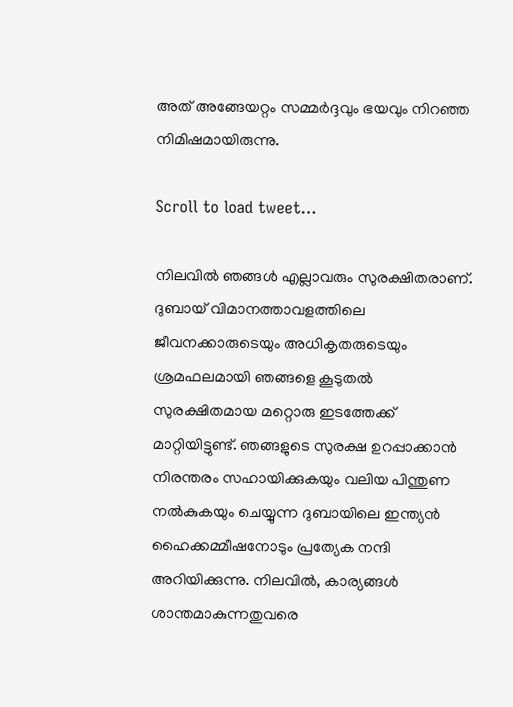അത് അങ്ങേയറ്റം സമ്മർദ്ദവും ഭയവും നിറഞ്ഞ നിമിഷമായിരുന്നു.

Scroll to load tweet…

നിലവിൽ ഞങ്ങൾ എല്ലാവരും സുരക്ഷിതരാണ്. ദുബായ് വിമാനത്താവളത്തിലെ ജീവനക്കാരുടെയും അധികൃതരുടെയും ശ്രമഫലമായി ഞങ്ങളെ കൂടുതൽ സുരക്ഷിതമായ മറ്റൊരു ഇടത്തേക്ക് മാറ്റിയിട്ടുണ്ട്. ഞങ്ങളുടെ സുരക്ഷ ഉറപ്പാക്കാൻ നിരന്തരം സഹായിക്കുകയും വലിയ പിന്തുണ നൽകുകയും ചെയ്യുന്ന ദുബായിലെ ഇന്ത്യൻ ഹൈക്കമ്മീഷനോടും പ്രത്യേക നന്ദി അറിയിക്കുന്നു. നിലവിൽ, കാര്യങ്ങൾ ശാന്തമാകുന്നതുവരെ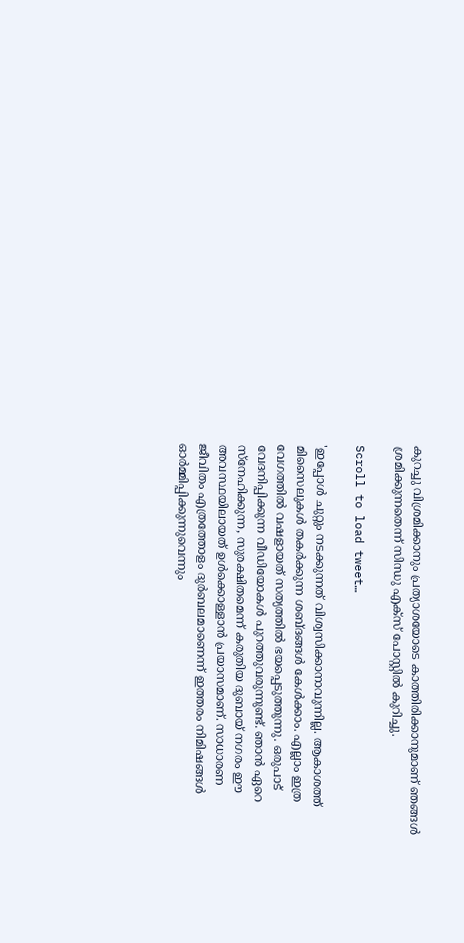കുറച്ചു വിശ്രമിക്കാനും പ്രത്യാശയോടെ കാത്തിരിക്കാനുമാണ് ഞങ്ങൾ ശ്രമിക്കുന്നതെന്ന് സിന്ധു എക്സ് പോസ്റ്റില്‍ കുറിച്ചു.

Scroll to load tweet…

'ഇപ്പോൾ ചുറ്റും നടക്കുന്നത് വിശ്വസിക്കാനാവുന്നില്ല. ആകാശത്ത് മിസൈലുകൾ തകർക്കുന്ന ശബ്ദങ്ങൾ കേൾക്കാം. എല്ലാം ഇത്ര വേഗത്തിൽ വഷളായത് സത്യത്തിൽ ഭയപ്പെടുത്തുന്നു. ഒരുപാട് വേദനിപ്പിക്കുന്ന വീഡിയോകൾ പുറത്തുവരുന്നുണ്ട്. ഞാൻ ഏറെ സ്നേഹിക്കുന്ന, സുരക്ഷിതമെന്ന് കരുതിയ ദുബായ് നഗരം ഈ അവസ്ഥയിലായത് ഉൾക്കൊള്ളാൻ പ്രയാസമാണ്. സാധാരണ ജീവിതം എത്രത്തോളം ദുർബലമാണെന്ന് ഇത്തരം നിമിഷങ്ങൾ ഓർമ്മിപ്പിക്കുന്നുവെന്നും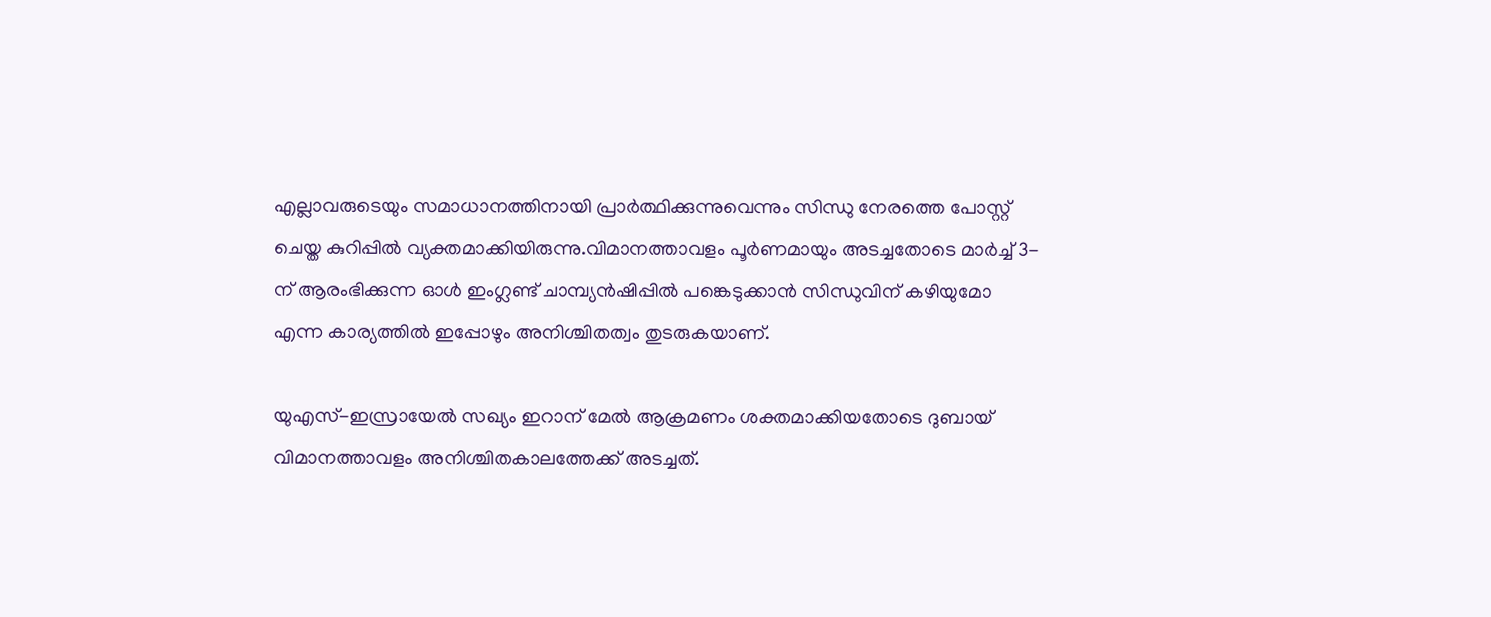എല്ലാവരുടെയും സമാധാനത്തിനായി പ്രാർത്ഥിക്കുന്നുവെന്നും സിന്ധു നേരത്തെ പോസ്റ്റ് ചെയ്ത കുറിപ്പില്‍ വ്യക്തമാക്കിയിരുന്നു.വിമാനത്താവളം പൂര്‍ണമായും അടച്ചതോടെ മാർച്ച് 3-ന് ആരംഭിക്കുന്ന ഓൾ ഇംഗ്ലണ്ട് ചാമ്പ്യൻഷിപ്പിൽ പങ്കെടുക്കാന്‍ സിന്ധുവിന് കഴിയുമോ എന്ന കാര്യത്തിൽ ഇപ്പോഴും അനിശ്ചിതത്വം തുടരുകയാണ്.

യുഎസ്-ഇസ്രായേൽ സഖ്യം ഇറാന് മേൽ ആക്രമണം ശക്തമാക്കിയതോടെ ദുബായ് വിമാനത്താവളം അനിശ്ചിതകാലത്തേക്ക് അടച്ചത്.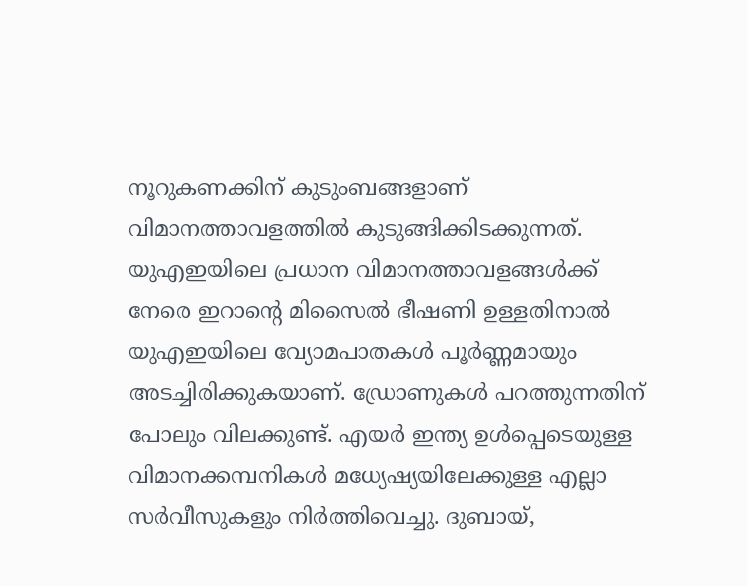നൂറുകണക്കിന് കുടുംബങ്ങളാണ് വിമാനത്താവളത്തിൽ കുടുങ്ങിക്കിടക്കുന്നത്. യുഎഇയിലെ പ്രധാന വിമാനത്താവളങ്ങൾക്ക് നേരെ ഇറാന്‍റെ മിസൈൽ ഭീഷണി ഉള്ളതിനാല്‍ യുഎഇയിലെ വ്യോമപാതകൾ പൂർണ്ണമായും അടച്ചിരിക്കുകയാണ്. ഡ്രോണുകള്‍ പറത്തുന്നതിന് പോലും വിലക്കുണ്ട്. എയർ ഇന്ത്യ ഉൾപ്പെടെയുള്ള വിമാനക്കമ്പനികൾ മധ്യേഷ്യയിലേക്കുള്ള എല്ലാ സർവീസുകളും നിർത്തിവെച്ചു. ദുബായ്,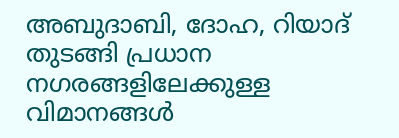അബുദാബി, ദോഹ, റിയാദ് തുടങ്ങി പ്രധാന നഗരങ്ങളിലേക്കുള്ള വിമാനങ്ങൾ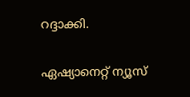റദ്ദാക്കി.

ഏഷ്യാനെറ്റ് ന്യൂസ്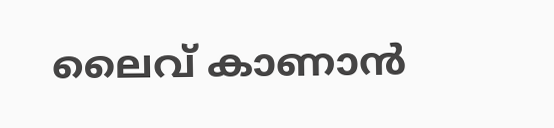ലൈവ് കാണാന്‍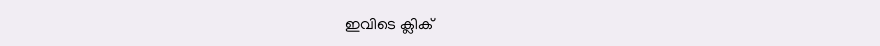ഇവിടെ ക്ലിക്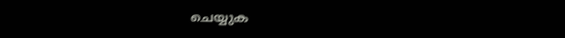ചെയ്യുക